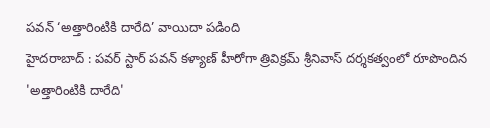పవన్ ‘అత్తారింటికి దారేది’ వాయిదా పడింది
హైదరాబాద్ : పవర్ స్టార్ పవన్ కళ్యాణ్ హీరోగా త్రివిక్రమ్ శ్రీనివాస్ దర్శకత్వంలో రూపొందిన 'అత్తారింటికి దారేది'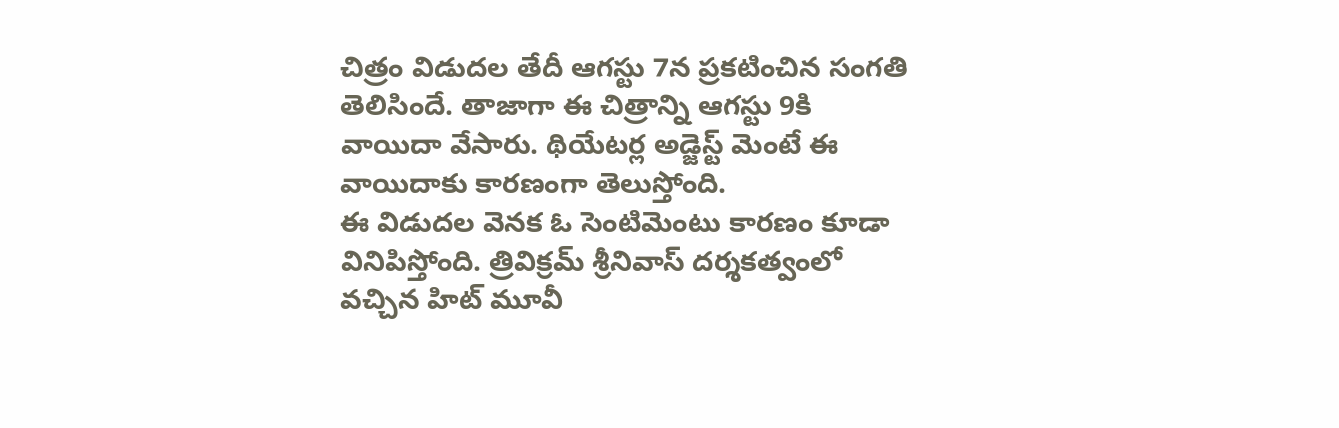చిత్రం విడుదల తేదీ ఆగస్టు 7న ప్రకటించిన సంగతి తెలిసిందే. తాజాగా ఈ చిత్రాన్ని ఆగస్టు 9కి వాయిదా వేసారు. థియేటర్ల అడ్జెస్ట్ మెంటే ఈ వాయిదాకు కారణంగా తెలుస్తోంది.
ఈ విడుదల వెనక ఓ సెంటిమెంటు కారణం కూడా వినిపిస్తోంది. త్రివిక్రమ్ శ్రీనివాస్ దర్శకత్వంలో వచ్చిన హిట్ మూవీ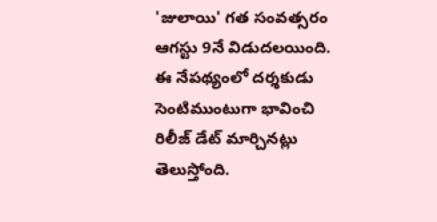'జులాయి' గత సంవత్సరం ఆగస్టు 9నే విడుదలయింది. ఈ నేపథ్యంలో దర్శకుడు సెంటిముంటుగా భావించి రిలీజ్ డేట్ మార్చినట్లు తెలుస్తోంది.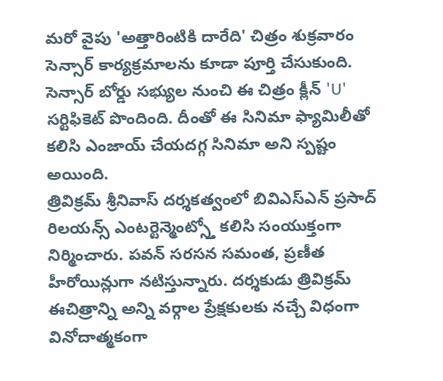మరో వైపు 'అత్తారింటికి దారేది' చిత్రం శుక్రవారం సెన్సార్ కార్యక్రమాలను కూడా పూర్తి చేసుకుంది. సెన్సార్ బోర్డు సభ్యుల నుంచి ఈ చిత్రం క్లీన్ 'U' సర్టిఫికెట్ పొందింది. దీంతో ఈ సినిమా ఫ్యామిలీతో కలిసి ఎంజాయ్ చేయదగ్గ సినిమా అని స్పష్టం అయింది.
త్రివిక్రమ్ శ్రీనివాస్ దర్శకత్వంలో బివిఎస్ఎన్ ప్రసాద్ రిలయన్స్ ఎంటర్టెన్మెంట్స్తో కలిసి సంయుక్తంగా నిర్మించారు. పవన్ సరసన సమంత, ప్రణీత హీరోయిన్లుగా నటిస్తున్నారు. దర్శకుడు త్రివిక్రమ్ ఈచిత్రాన్ని అన్ని వర్గాల ప్రేక్షకులకు నచ్చే విధంగా వినోదాత్మకంగా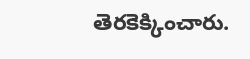తెరకెక్కించారు.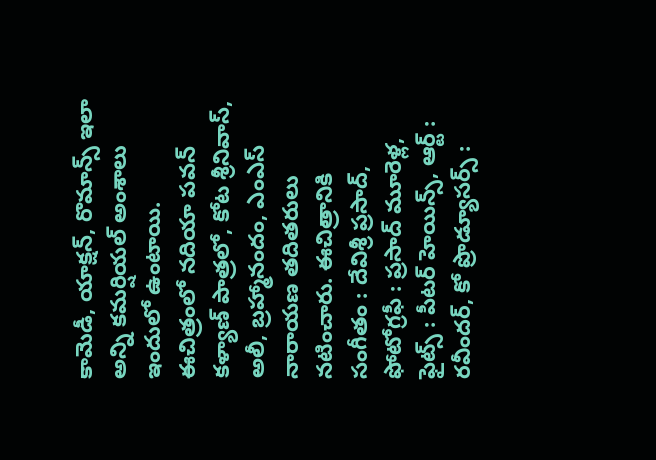కామెడీ, యాక్షన్, రొమాన్స్ ఇలా అన్ని కమర్షియల్ అంశాలు ఇందులో ఉంటాయి.
ఈచిత్రంలో నదియా పవన్ కళ్యాణ్ పాత్రలో, కోట శ్రీనివాస్, అలీ, బ్రహ్మానందం, ఎంఎస్ నారాయణ తదితరులు నటించారు. ఈచిత్రానికి సంగీతం : దేవిశ్రీ ప్రసాద్, ఫోటోగ్రఫీ : ప్రసాద్ మూరెళ్ల, ఫైట్స్ : పీటర్ హెయిన్స్, ఆర్ట్ : రవీందర్, కో ప్రొడ్యూసర్స్ :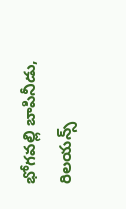భోగవల్లి బాపినీడు, రిలయన్స్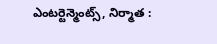ఎంటర్టెన్మెంట్స్, నిర్మాత :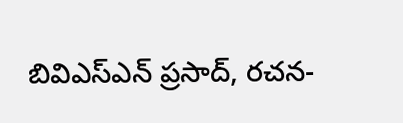బివిఎస్ఎన్ ప్రసాద్, రచన-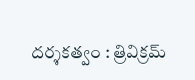దర్శకత్వం : త్రివిక్రమ్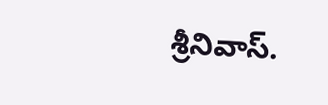శ్రీనివాస్.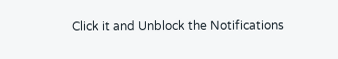Click it and Unblock the Notifications